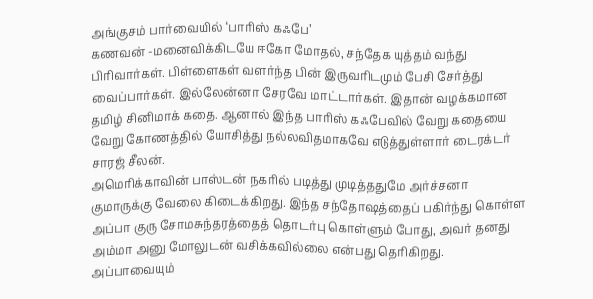அங்குசம் பார்வையில் ‘பாரிஸ் கஃபே’
கணவன் -மனைவிக்கிடயே ஈகோ மோதல், சந்தேக யுத்தம் வந்து பிரிவார்கள். பிள்ளைகள் வளர்ந்த பின் இருவரிடமும் பேசி சேர்த்து வைப்பார்கள். இல்லேன்னா சேரவே மாட்டார்கள். இதான் வழக்கமான தமிழ் சினிமாக் கதை. ஆனால் இந்த பாரிஸ் கஃபேவில் வேறு கதையை வேறு கோணத்தில் யோசித்து நல்லவிதமாகவே எடுத்துள்ளார் டைரக்டர் சாரஜ் சீலன்.
அமெரிக்காவின் பாஸ்டன் நகரில் படித்து முடித்ததுமே அர்ச்சனா குமாருக்கு வேலை கிடைக்கிறது. இந்த சந்தோஷத்தைப் பகிர்ந்து கொள்ள அப்பா குரு சோமசுந்தரத்தைத் தொடர்பு கொள்ளும் போது, அவர் தனது அம்மா அனு மோலுடன் வசிக்கவில்லை என்பது தெரிகிறது. அப்பாவையும்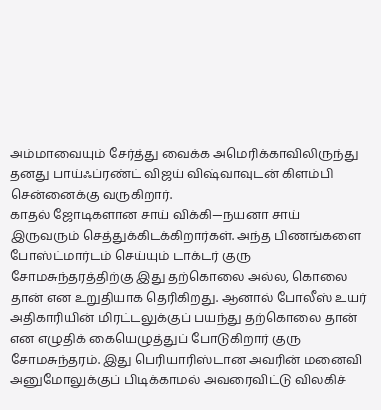அம்மாவையும் சேர்த்து வைக்க அமெரிக்காவிலிருந்து தனது பாய்ஃப்ரண்ட் விஜய் விஷ்வாவுடன் கிளம்பி சென்னைக்கு வருகிறார்.
காதல் ஜோடிகளான சாய் விக்கி—நயனா சாய் இருவரும் செத்துக்கிடக்கிறார்கள். அந்த பிணங்களை போஸ்ட்மார்டம் செய்யும் டாக்டர் குரு சோமசுந்தரத்திற்கு இது தற்கொலை அல்ல, கொலை தான் என உறுதியாக தெரிகிறது. ஆனால் போலீஸ் உயர் அதிகாரியின் மிரட்டலுக்குப் பயந்து தற்கொலை தான் என எழுதிக் கையெழுத்துப் போடுகிறார் குரு சோமசுந்தரம். இது பெரியாரிஸ்டான அவரின் மனைவி அனுமோலுக்குப் பிடிக்காமல் அவரைவிட்டு விலகிச்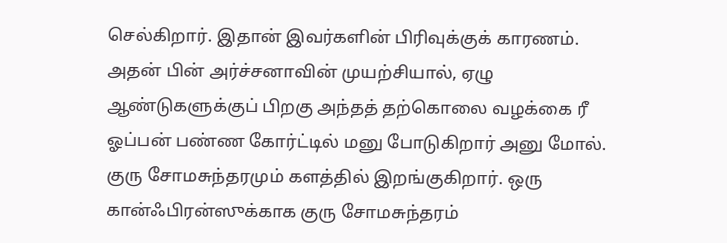செல்கிறார். இதான் இவர்களின் பிரிவுக்குக் காரணம்.
அதன் பின் அர்ச்சனாவின் முயற்சியால், ஏழு ஆண்டுகளுக்குப் பிறகு அந்தத் தற்கொலை வழக்கை ரீ ஓப்பன் பண்ண கோர்ட்டில் மனு போடுகிறார் அனு மோல். குரு சோமசுந்தரமும் களத்தில் இறங்குகிறார். ஒரு கான்ஃபிரன்ஸுக்காக குரு சோமசுந்தரம்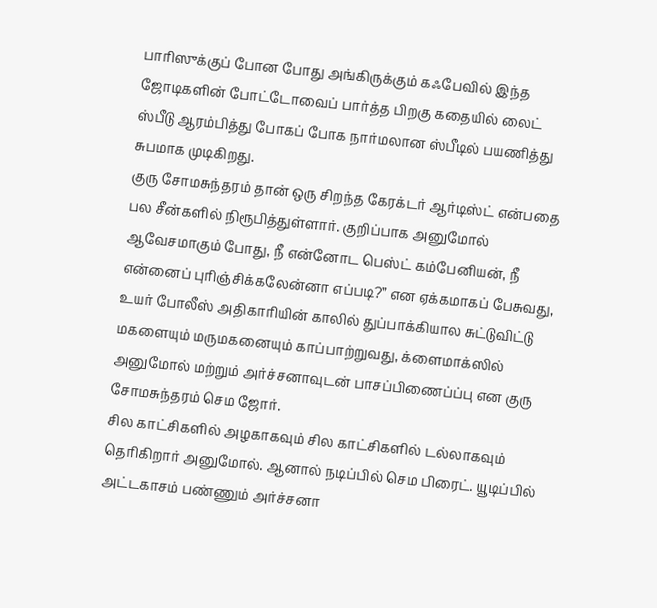பாரிஸுக்குப் போன போது அங்கிருக்கும் கஃபேவில் இந்த ஜோடிகளின் போட்டோவைப் பார்த்த பிறகு கதையில் லைட் ஸ்பீடு ஆரம்பித்து போகப் போக நார்மலான ஸ்பீடில் பயணித்து சுபமாக முடிகிறது.
குரு சோமசுந்தரம் தான் ஒரு சிறந்த கேரக்டர் ஆர்டிஸ்ட் என்பதை பல சீன்களில் நிரூபித்துள்ளார். குறிப்பாக அனுமோல் ஆவேசமாகும் போது, நீ என்னோட பெஸ்ட் கம்பேனியன், நீ என்னைப் புரிஞ்சிக்கலேன்னா எப்படி?” என ஏக்கமாகப் பேசுவது, உயர் போலீஸ் அதிகாரியின் காலில் துப்பாக்கியால சுட்டுவிட்டு மகளையும் மருமகனையும் காப்பாற்றுவது, க்ளைமாக்ஸில் அனுமோல் மற்றும் அர்ச்சனாவுடன் பாசப்பிணைப்ப்பு என குரு சோமசுந்தரம் செம ஜோர்.
சில காட்சிகளில் அழகாகவும் சில காட்சிகளில் டல்லாகவும் தெரிகிறார் அனுமோல். ஆனால் நடிப்பில் செம பிரைட். யூடிப்பில் அட்டகாசம் பண்ணும் அர்ச்சனா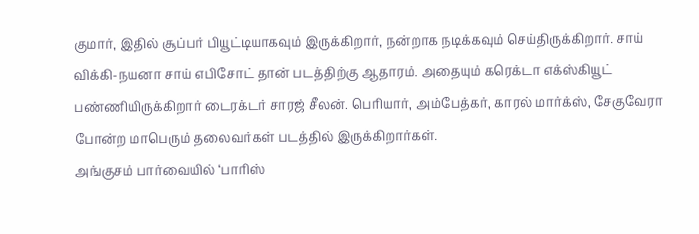குமார், இதில் சூப்பர் பியூட்டியாகவும் இருக்கிறார், நன்றாக நடிக்கவும் செய்திருக்கிறார். சாய் விக்கி-நயனா சாய் எபிசோட் தான் படத்திற்கு ஆதாரம். அதையும் கரெக்டா எக்ஸ்கியூட் பண்ணியிருக்கிறார் டைரக்டர் சாரஜ் சீலன். பெரியார், அம்பேத்கர், காரல் மார்க்ஸ், சேகுவேரா போன்ற மாபெரும் தலைவர்கள் படத்தில் இருக்கிறார்கள்.
அங்குசம் பார்வையில் ‘பாரிஸ்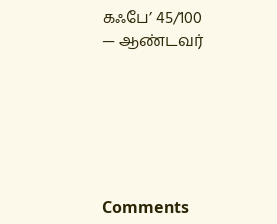கஃபே’ 45/100
— ஆண்டவர்






Comments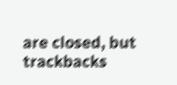are closed, but trackbacks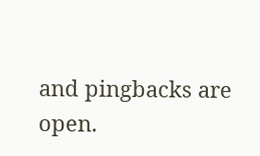and pingbacks are open.